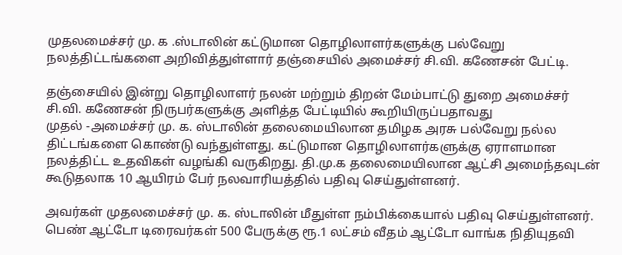முதலமைச்சர் மு. க .ஸ்டாலின் கட்டுமான தொழிலாளர்களுக்கு பல்வேறு நலத்திட்டங்களை அறிவித்துள்ளார் தஞ்சையில் அமைச்சர் சி.வி. கணேசன் பேட்டி.

தஞ்சையில் இன்று தொழிலாளர் நலன் மற்றும் திறன் மேம்பாட்டு துறை அமைச்சர் சி.வி. கணேசன் நிருபர்களுக்கு அளித்த பேட்டியில் கூறியிருப்பதாவது
முதல் -அமைச்சர் மு. க. ஸ்டாலின் தலைமையிலான தமிழக அரசு பல்வேறு நல்ல திட்டங்களை கொண்டு வந்துள்ளது. கட்டுமான தொழிலாளர்களுக்கு ஏராளமான நலத்திட்ட உதவிகள் வழங்கி வருகிறது. தி.மு.க தலைமையிலான ஆட்சி அமைந்தவுடன் கூடுதலாக 10 ஆயிரம் பேர் நலவாரியத்தில் பதிவு செய்துள்ளனர்.

அவர்கள் முதலமைச்சர் மு. க. ஸ்டாலின் மீதுள்ள நம்பிக்கையால் பதிவு செய்துள்ளனர். பெண் ஆட்டோ டிரைவர்கள் 500 பேருக்கு ரூ.1 லட்சம் வீதம் ஆட்டோ வாங்க நிதியுதவி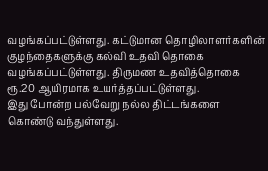வழங்கப்பட்டுள்ளது. கட்டுமான தொழிலாளர்களின் குழந்தைகளுக்கு கல்வி உதவி தொகை வழங்கப்பட்டுள்ளது. திருமண உதவித்தொகை ரூ.20 ஆயிரமாக உயர்த்தப்பட்டுள்ளது.
இது போன்ற பல்வேறு நல்ல திட்டங்களை கொண்டு வந்துள்ளது.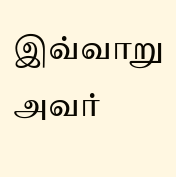இவ்வாறு அவர்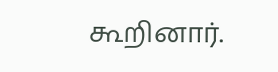கூறினார்.